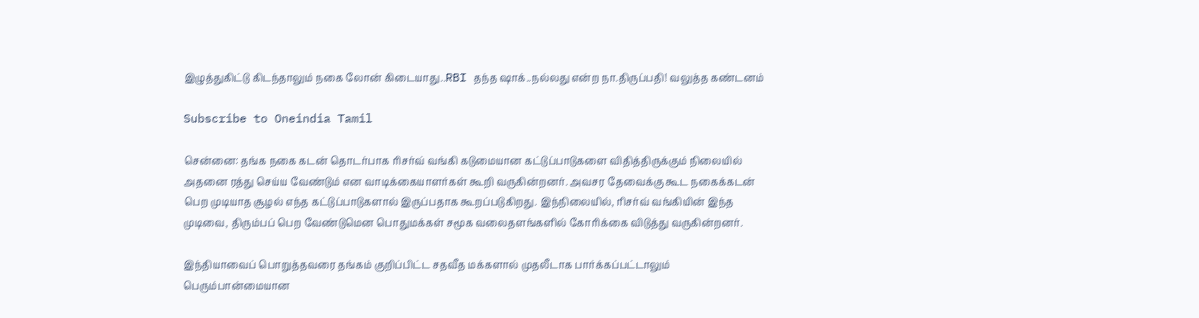இழுத்துகிட்டு கிடந்தாலும் நகை லோன் கிடையாது..RBI தந்த ஷாக்..நல்லது என்ற நா.திருப்பதி! வலுத்த கண்டனம்

Subscribe to Oneindia Tamil

சென்னை: தங்க நகை கடன் தொடர்பாக ரிசர்வ் வங்கி கடுமையான கட்டுப்பாடுகளை விதித்திருக்கும் நிலையில் அதனை ரத்து செய்ய வேண்டும் என வாடிக்கையாளர்கள் கூறி வருகின்றனர். அவசர தேவைக்கு கூட நகைக்கடன் பெற முடியாத சூழல் எந்த கட்டுப்பாடுகளால் இருப்பதாக கூறப்படுகிறது. இந்நிலையில், ரிசர்வ் வங்கியின் இந்த முடிவை, திரும்பப் பெற வேண்டுமென பொதுமக்கள் சமூக வலைதளங்களில் கோரிக்கை விடுத்து வருகின்றனர்.

இந்தியாவைப் பொறுத்தவரை தங்கம் குறிப்பிட்ட சதவீத மக்களால் முதலீடாக பார்க்கப்பட்டாலும் பெரும்பான்மையான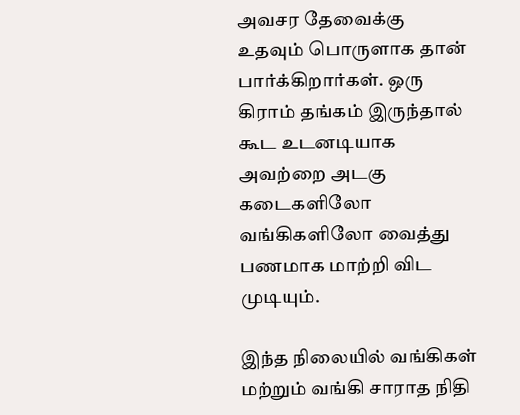அவசர தேவைக்கு உதவும் பொருளாக தான் பார்க்கிறார்கள். ஒரு கிராம் தங்கம் இருந்தால் கூட உடனடியாக அவற்றை அடகு கடைகளிலோ வங்கிகளிலோ வைத்து பணமாக மாற்றி விட முடியும்.

இந்த நிலையில் வங்கிகள் மற்றும் வங்கி சாராத நிதி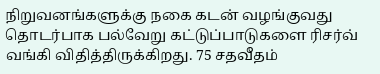நிறுவனங்களுக்கு நகை கடன் வழங்குவது தொடர்பாக பல்வேறு கட்டுப்பாடுகளை ரிசர்வ் வங்கி விதித்திருக்கிறது. 75 சதவீதம்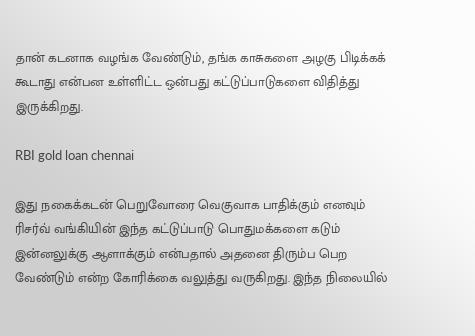தான் கடனாக வழங்க வேண்டும், தங்க காசுகளை அழகு பிடிக்கக் கூடாது என்பன உள்ளிட்ட ஒன்பது கட்டுப்பாடுகளை விதித்து இருக்கிறது.

RBI gold loan chennai

இது நகைக்கடன் பெறுவோரை வெகுவாக பாதிக்கும் எனவும் ரிசர்வ் வங்கியின் இந்த கட்டுப்பாடு பொதுமக்களை கடும் இன்னலுக்கு ஆளாக்கும் என்பதால் அதனை திரும்ப பெற வேண்டும் என்ற கோரிக்கை வலுத்து வருகிறது. இந்த நிலையில்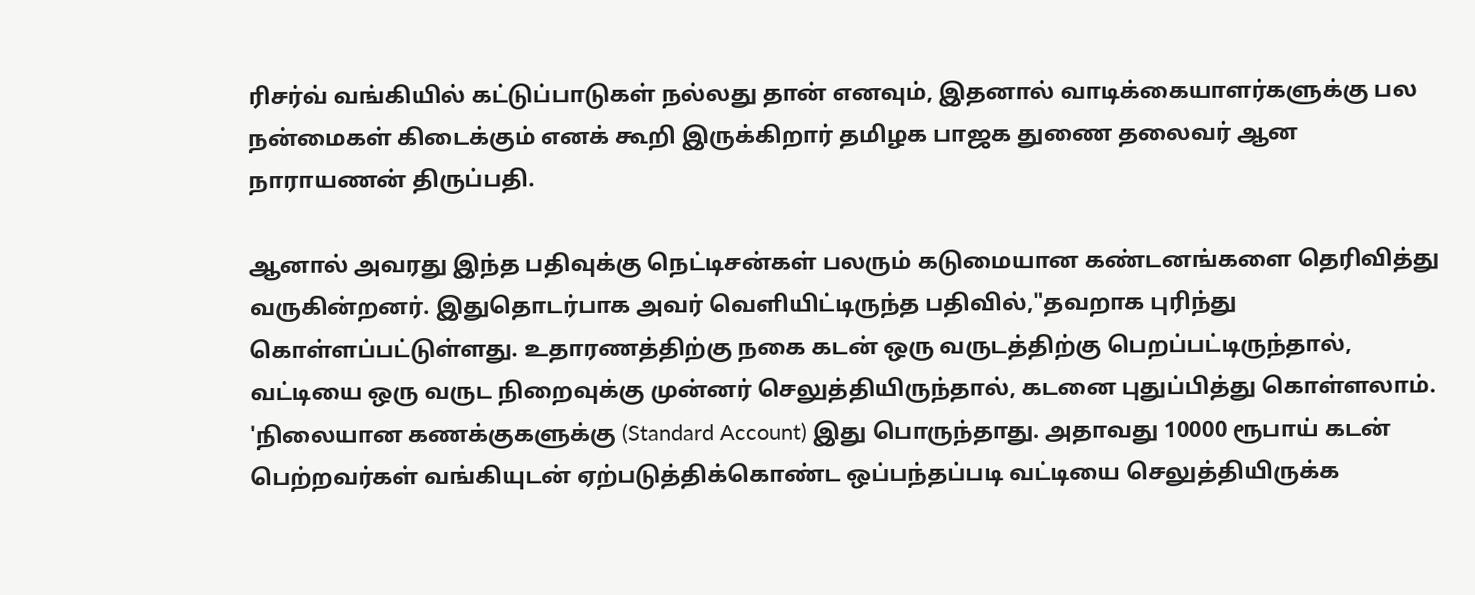ரிசர்வ் வங்கியில் கட்டுப்பாடுகள் நல்லது தான் எனவும், இதனால் வாடிக்கையாளர்களுக்கு பல நன்மைகள் கிடைக்கும் எனக் கூறி இருக்கிறார் தமிழக பாஜக துணை தலைவர் ஆன நாராயணன் திருப்பதி.

ஆனால் அவரது இந்த பதிவுக்கு நெட்டிசன்கள் பலரும் கடுமையான கண்டனங்களை தெரிவித்து வருகின்றனர். இதுதொடர்பாக அவர் வெளியிட்டிருந்த பதிவில்,"தவறாக புரிந்து கொள்ளப்பட்டுள்ளது. உதாரணத்திற்கு நகை கடன் ஒரு வருடத்திற்கு பெறப்பட்டிருந்தால், வட்டியை ஒரு வருட நிறைவுக்கு முன்னர் செலுத்தியிருந்தால், கடனை புதுப்பித்து கொள்ளலாம். 'நிலையான கணக்குகளுக்கு (Standard Account) இது பொருந்தாது. அதாவது 10000 ரூபாய் கடன் பெற்றவர்கள் வங்கியுடன் ஏற்படுத்திக்கொண்ட ஒப்பந்தப்படி வட்டியை செலுத்தியிருக்க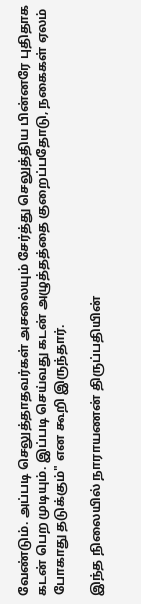வேண்டும். அப்படி செலுத்தாதவர்கள் அசலையும் சேர்த்து செலுத்திய பின்னரே புதிதாக கடன் பெற முடியும். இப்படி செய்வது கடன் அழுத்தத்தை குறைப்பதோடு, நகைகள் ஏலம் போகாது தடுக்கும்" என கூறி இருந்தார்.

இந்த நிலையில் நாராயணன் திருப்பதியின்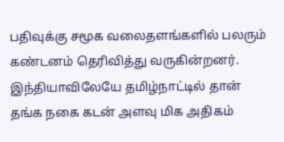பதிவுக்கு சமூக வலைதளங்களில் பலரும் கண்டனம் தெரிவித்து வருகின்றனர். இந்தியாவிலேயே தமிழ்நாட்டில் தான் தங்க நகை கடன் அளவு மிக அதிகம்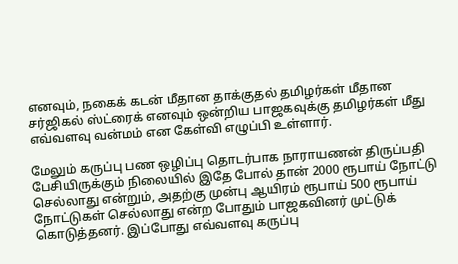எனவும், நகைக் கடன் மீதான தாக்குதல் தமிழர்கள் மீதான சர்ஜிகல் ஸ்ட்ரைக் எனவும் ஒன்றிய பாஜகவுக்கு தமிழர்கள் மீது எவ்வளவு வன்மம் என கேள்வி எழுப்பி உள்ளார்.

மேலும் கருப்பு பண ஒழிப்பு தொடர்பாக நாராயணன் திருப்பதி பேசியிருக்கும் நிலையில் இதே போல் தான் 2000 ரூபாய் நோட்டு செல்லாது என்றும், அதற்கு முன்பு ஆயிரம் ரூபாய் 500 ரூபாய் நோட்டுகள் செல்லாது என்ற போதும் பாஜகவினர் முட்டுக் கொடுத்தனர். இப்போது எவ்வளவு கருப்பு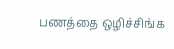பணத்தை ஒழிச்சிங்க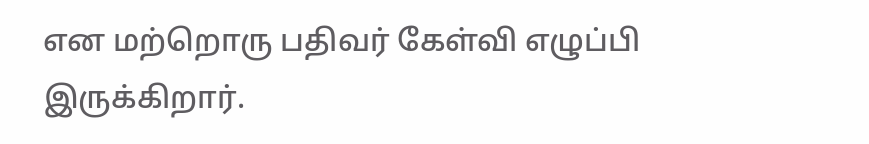என மற்றொரு பதிவர் கேள்வி எழுப்பி இருக்கிறார்.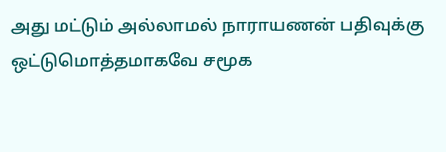அது மட்டும் அல்லாமல் நாராயணன் பதிவுக்கு ஒட்டுமொத்தமாகவே சமூக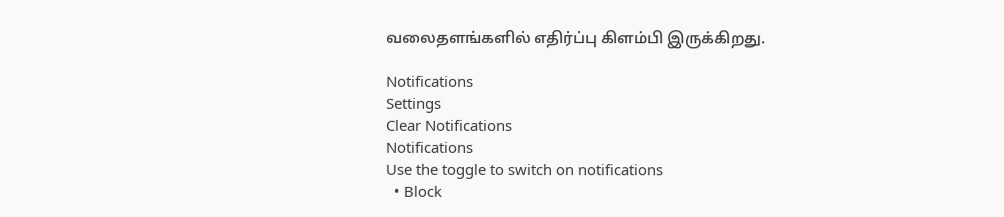வலைதளங்களில் எதிர்ப்பு கிளம்பி இருக்கிறது.

Notifications
Settings
Clear Notifications
Notifications
Use the toggle to switch on notifications
  • Block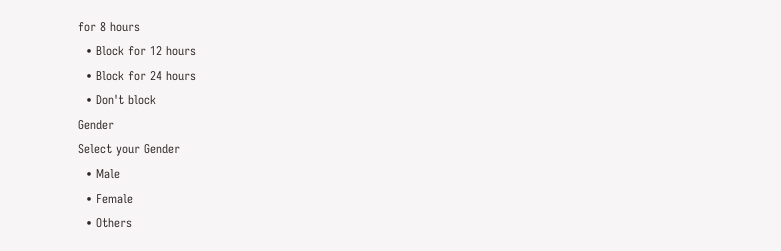for 8 hours
  • Block for 12 hours
  • Block for 24 hours
  • Don't block
Gender
Select your Gender
  • Male
  • Female
  • Others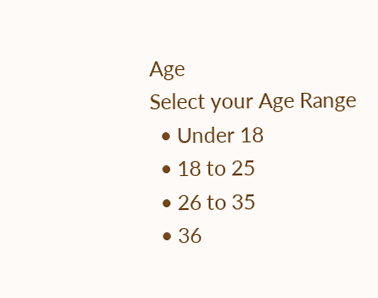Age
Select your Age Range
  • Under 18
  • 18 to 25
  • 26 to 35
  • 36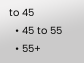to 45
  • 45 to 55
  • 55+